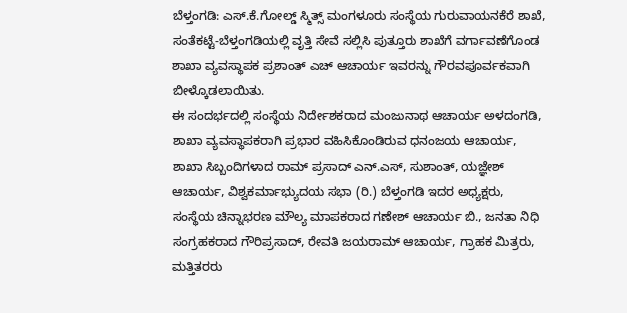ಬೆಳ್ತಂಗಡಿ: ಎಸ್.ಕೆ.ಗೋಲ್ಡ್ ಸ್ಮಿತ್ಸ್ ಮಂಗಳೂರು ಸಂಸ್ಥೆಯ ಗುರುವಾಯನಕೆರೆ ಶಾಖೆ, ಸಂತೆಕಟ್ಟೆ-ಬೆಳ್ತಂಗಡಿಯಲ್ಲಿ ವೃತ್ತಿ ಸೇವೆ ಸಲ್ಲಿಸಿ ಪುತ್ತೂರು ಶಾಖೆಗೆ ವರ್ಗಾವಣೆಗೊಂಡ ಶಾಖಾ ವ್ಯವಸ್ಥಾಪಕ ಪ್ರಶಾಂತ್ ಎಚ್ ಆಚಾರ್ಯ ಇವರನ್ನು ಗೌರವಪೂರ್ವಕವಾಗಿ ಬೀಳ್ಕೊಡಲಾಯಿತು.
ಈ ಸಂದರ್ಭದಲ್ಲಿ ಸಂಸ್ಥೆಯ ನಿರ್ದೇಶಕರಾದ ಮಂಜುನಾಥ ಆಚಾರ್ಯ ಅಳದಂಗಡಿ, ಶಾಖಾ ವ್ಯವಸ್ಥಾಪಕರಾಗಿ ಪ್ರಭಾರ ವಹಿಸಿಕೊಂಡಿರುವ ಧನಂಜಯ ಆಚಾರ್ಯ, ಶಾಖಾ ಸಿಬ್ಬಂದಿಗಳಾದ ರಾಮ್ ಪ್ರಸಾದ್ ಎನ್.ಎಸ್, ಸುಶಾಂತ್, ಯಜ್ಞೇಶ್ ಆಚಾರ್ಯ, ವಿಶ್ವಕರ್ಮಾಭ್ಯುದಯ ಸಭಾ (ರಿ.) ಬೆಳ್ತಂಗಡಿ ಇದರ ಅಧ್ಯಕ್ಷರು, ಸಂಸ್ಥೆಯ ಚಿನ್ನಾಭರಣ ಮೌಲ್ಯ ಮಾಪಕರಾದ ಗಣೇಶ್ ಆಚಾರ್ಯ ಬಿ., ಜನತಾ ನಿಧಿ ಸಂಗ್ರಹಕರಾದ ಗೌರಿಪ್ರಸಾದ್, ರೇವತಿ ಜಯರಾಮ್ ಆಚಾರ್ಯ, ಗ್ರಾಹಕ ಮಿತ್ರರು, ಮತ್ತಿತರರು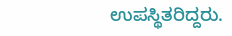ಉಪಸ್ಥಿತರಿದ್ದರು.